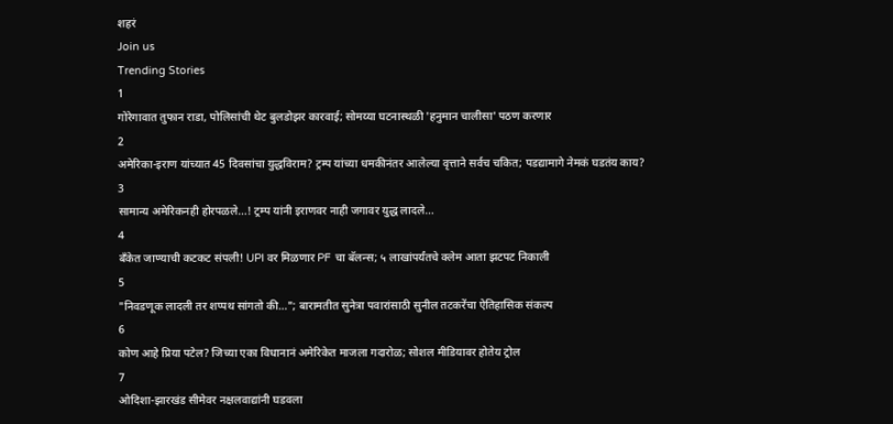शहरं
Join us
Trending Stories
1
गोरेगावात तुफान राडा, पोलिसांची थेट बुलडोझर कारवाई; सोमय्या घटनास्थळी 'हनुमान चालीसा' पठण करणार
2
अमेरिका-इराण यांच्यात 45 दिवसांचा युद्धविराम? ट्रम्प यांच्या धमकीनंतर आलेल्या वृत्ताने सर्वच चकित; पडद्यामागे नेमकं घडतंय काय?
3
सामान्य अमेरिकनही होरपळले...! ट्रम्प यांनी इराणवर नाही जगावर युद्ध लादले...
4
बँकेत जाण्याची कटकट संपली! UPI वर मिळणार PF चा बॅलन्स; ५ लाखांपर्यंतचे क्लेम आता झटपट निकाली
5
"निवडणूक लादली तर शप्पथ सांगतो की..."; बारामतीत सुनेत्रा पवारांसाठी सुनील तटकरेंचा ऐतिहासिक संकल्प
6
कोण आहे प्रिया पटेल? जिच्या एका विधानानं अमेरिकेत माजला गदारोळ; सोशल मीडियावर होतेय ट्रोल
7
ओदिशा-झारखंड सीमेवर नक्षलवाद्यांनी घडवला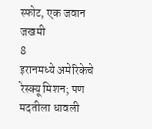स्फोट, एक जवान जखमी
8
इरानमध्ये अमेरिकेचे रेस्क्यू मिशन; पण मदतीला धावली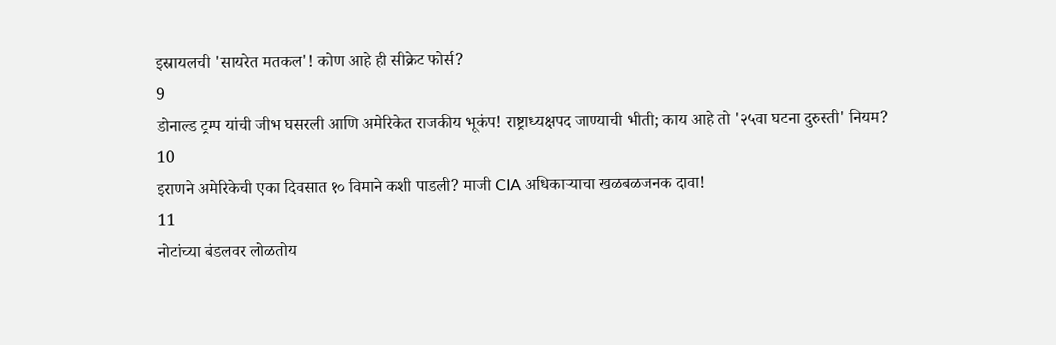इस्रायलची 'सायरेत मतकल'! कोण आहे ही सीक्रेट फोर्स?
9
डोनाल्ड ट्रम्प यांची जीभ घसरली आणि अमेरिकेत राजकीय भूकंप! राष्ट्राध्यक्षपद जाण्याची भीती; काय आहे तो '२५वा घटना दुरुस्ती' नियम?
10
इराणने अमेरिकेची एका दिवसात १० विमाने कशी पाडली? माजी CIA अधिकाऱ्याचा खळबळजनक दावा!
11
नोटांच्या बंडलवर लोळतोय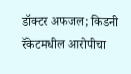डॉक्टर अफजल; किडनी रॅकेटमधील आरोपीचा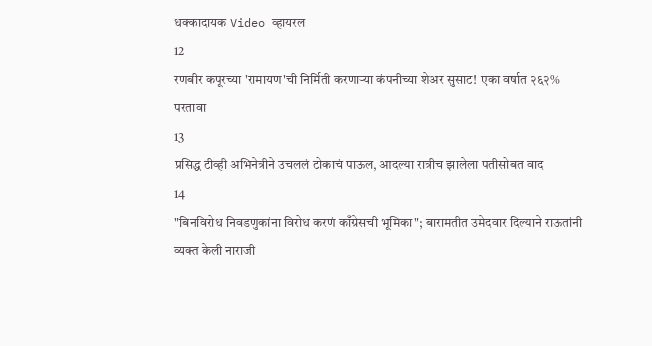धक्कादायक Video व्हायरल
12
रणबीर कपूरच्या 'रामायण'ची निर्मिती करणाऱ्या कंपनीच्या शेअर सुसाट! एका वर्षात २६२% परतावा
13
प्रसिद्ध टीव्ही अभिनेत्रीने उचललं टोकाचं पाऊल, आदल्या रात्रीच झालेला पतीसोबत वाद
14
"बिनविरोध निवडणुकांना विरोध करणं काँग्रेसची भूमिका"; बारामतीत उमेदवार दिल्याने राऊतांनी व्यक्त केली नाराजी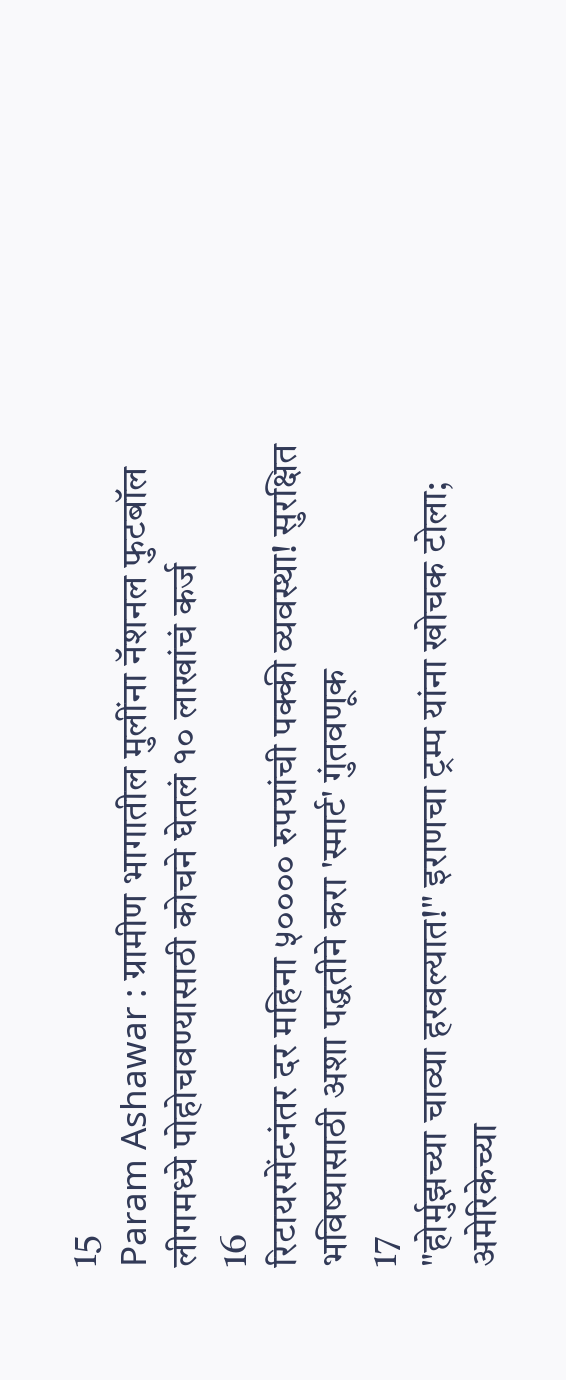15
Param Ashawar : ग्रामीण भागातील मुलींना नॅशनल फुटबॉल लीगमध्ये पोहोचवण्यासाठी कोचने घेतलं १० लाखांचं कर्ज
16
रिटायरमेंटनंतर दर महिना ५०००० रुपयांची पक्की व्यवस्था! सुरक्षित भविष्यासाठी अशा पद्धतीने करा 'स्मार्ट' गुंतवणूक
17
"होर्मुझच्या चाव्या हरवल्यात!" इराणचा ट्रम्प यांना खोचक टोला; अमेरिकेच्या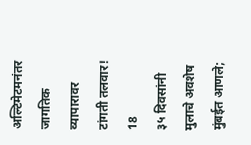अल्टिमेटमनंतर जागतिक व्यापारावर टांगती तलवार!
18
३५ दिवसांनी मुलाचे अवशेष मुंबईत आणले;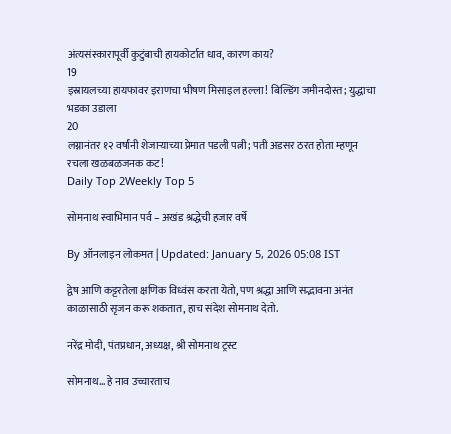अंत्यसंस्कारापूर्वी कुटुंबाची हायकोर्टात धाव, कारण काय?
19
इस्रायलच्या हायफावर इराणचा भीषण मिसाइल हल्ला! बिल्डिंग जमीनदोस्त; युद्धाचा भडका उडाला
20
लग्नानंतर १२ वर्षांनी शेजाऱ्याच्या प्रेमात पडली पत्नी; पती अडसर ठरत होता म्हणून रचला खळबळजनक कट!
Daily Top 2Weekly Top 5

सोमनाथ स्वाभिमान पर्व – अखंड श्रद्धेची हजार वर्षे

By ऑनलाइन लोकमत | Updated: January 5, 2026 05:08 IST

द्वेष आणि कट्टरतेला क्षणिक विध्वंस करता येतो, पण श्रद्धा आणि सद्भावना अनंत काळासाठी सृजन करू शकतात, हाच संदेश सोमनाथ देतो.

नरेंद्र मोदी, पंतप्रधान, अध्यक्ष, श्री सोमनाथ ट्रस्ट

सोमनाथ… हे नाव उच्चारताच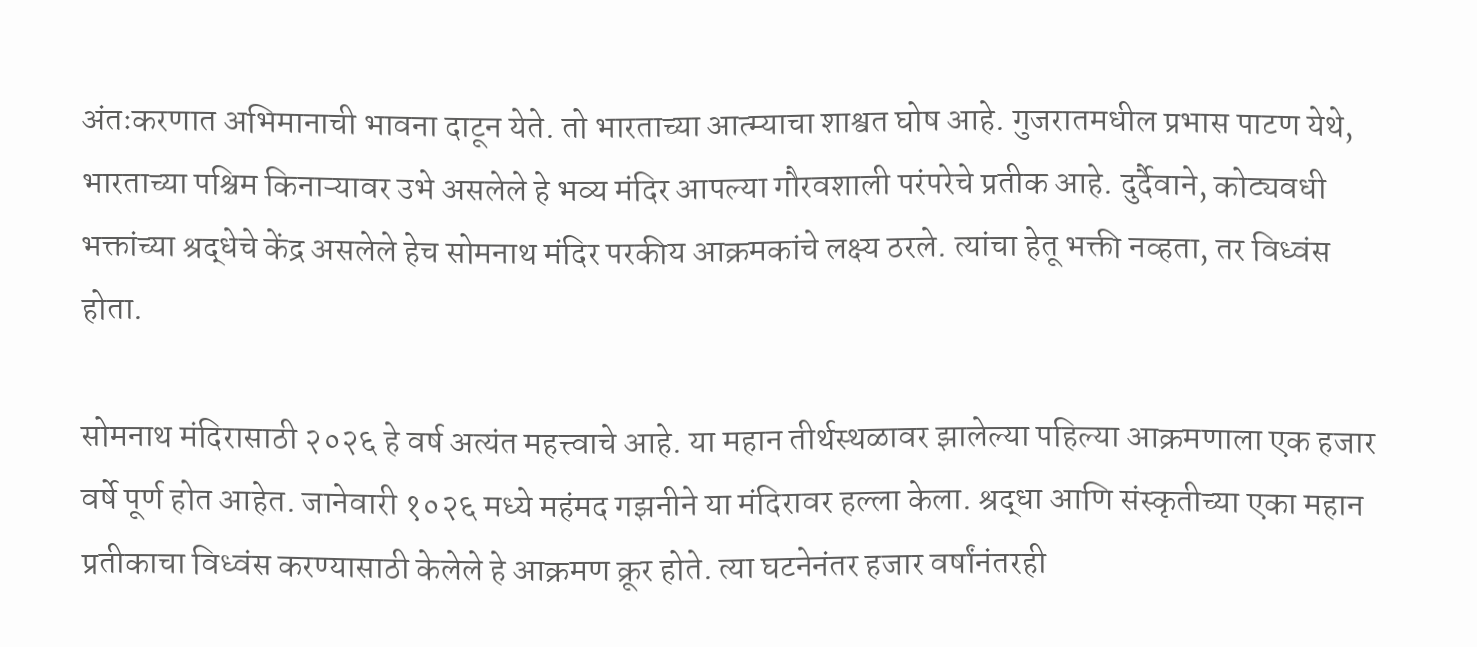अंतःकरणात अभिमानाची भावना दाटून येते. तो भारताच्या आत्म्याचा शाश्वत घोष आहे. गुजरातमधील प्रभास पाटण येथे, भारताच्या पश्चिम किनाऱ्यावर उभे असलेले हे भव्य मंदिर आपल्या गौरवशाली परंपरेचे प्रतीक आहे. दुर्दैवाने, कोट्यवधी भक्तांच्या श्रद्धेचे केंद्र असलेले हेच सोमनाथ मंदिर परकीय आक्रमकांचे लक्ष्य ठरले. त्यांचा हेतू भक्ती नव्हता, तर विध्वंस होता.

सोमनाथ मंदिरासाठी २०२६ हे वर्ष अत्यंत महत्त्वाचे आहे. या महान तीर्थस्थळावर झालेल्या पहिल्या आक्रमणाला एक हजार वर्षे पूर्ण होत आहेत. जानेवारी १०२६ मध्ये महंमद गझनीने या मंदिरावर हल्ला केला. श्रद्धा आणि संस्कृतीच्या एका महान प्रतीकाचा विध्वंस करण्यासाठी केलेले हे आक्रमण क्रूर होते. त्या घटनेनंतर हजार वर्षांनंतरही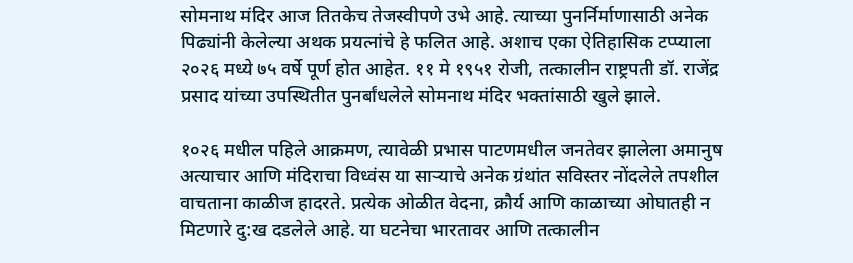सोमनाथ मंदिर आज तितकेच तेजस्वीपणे उभे आहे. त्याच्या पुनर्निर्माणासाठी अनेक पिढ्यांनी केलेल्या अथक प्रयत्नांचे हे फलित आहे. अशाच एका ऐतिहासिक टप्प्याला २०२६ मध्ये ७५ वर्षे पूर्ण होत आहेत. ११ मे १९५१ रोजी, तत्कालीन राष्ट्रपती डॉ. राजेंद्र प्रसाद यांच्या उपस्थितीत पुनर्बांधलेले सोमनाथ मंदिर भक्तांसाठी खुले झाले.

१०२६ मधील पहिले आक्रमण, त्यावेळी प्रभास पाटणमधील जनतेवर झालेला अमानुष अत्याचार आणि मंदिराचा विध्वंस या साऱ्याचे अनेक ग्रंथांत सविस्तर नोंदलेले तपशील वाचताना काळीज हादरते. प्रत्येक ओळीत वेदना, क्रौर्य आणि काळाच्या ओघातही न मिटणारे दु:ख दडलेले आहे. या घटनेचा भारतावर आणि तत्कालीन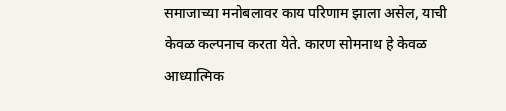समाजाच्या मनोबलावर काय परिणाम झाला असेल, याची केवळ कल्पनाच करता येते. कारण सोमनाथ हे केवळ आध्यात्मिक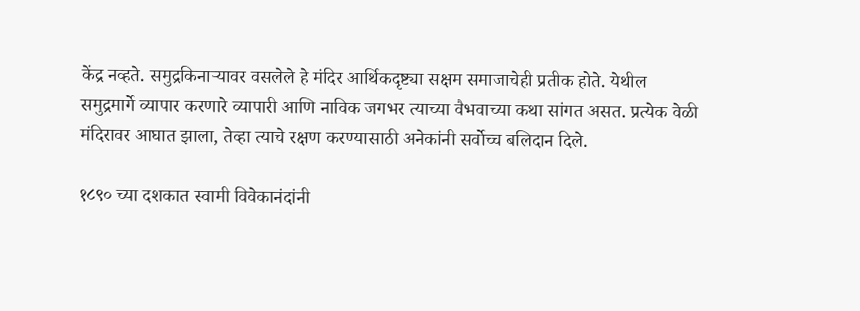केंद्र नव्हते. समुद्रकिनाऱ्यावर वसलेले हे मंदिर आर्थिकदृष्ट्या सक्षम समाजाचेही प्रतीक होते. येथील समुद्रमार्गे व्यापार करणारे व्यापारी आणि नाविक जगभर त्याच्या वैभवाच्या कथा सांगत असत. प्रत्येक वेळी मंदिरावर आघात झाला, तेव्हा त्याचे रक्षण करण्यासाठी अनेकांनी सर्वोच्च बलिदान दिले.

१८९० च्या दशकात स्वामी विवेकानंदांनी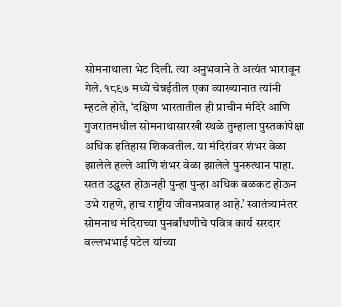सोमनाथाला भेट दिली. त्या अनुभवाने ते अत्यंत भारावून गेले. १८९७ मध्ये चेन्नईतील एका व्याख्यानात त्यांनी म्हटले होते, ‘दक्षिण भारतातील ही प्राचीन मंदिरे आणि गुजरातमधील सोमनाथासारखी स्थळे तुम्हाला पुस्तकांपेक्षा अधिक इतिहास शिकवतील. या मंदिरांवर शंभर वेळा झालेले हल्ले आणि शंभर वेळा झालेले पुनरुत्थान पाहा. सतत उद्ध्वस्त होऊनही पुन्हा पुन्हा अधिक बळकट होऊन उभे राहणे, हाच राष्ट्रीय जीवनप्रवाह आहे.’ स्वातंत्र्यानंतर सोमनाथ मंदिराच्या पुनर्बांधणीचे पवित्र कार्य सरदार वल्लभभाई पटेल यांच्या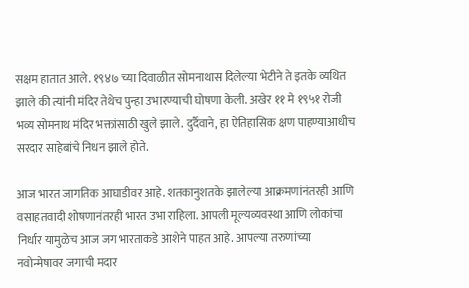सक्षम हातात आले. १९४७ च्या दिवाळीत सोमनाथास दिलेल्या भेटीने ते इतके व्यथित झाले की त्यांनी मंदिर तेथेच पुन्हा उभारण्याची घोषणा केली. अखेर ११ मे १९५१ रोजी भव्य सोमनाथ मंदिर भक्तांसाठी खुले झाले. दुर्दैवाने, हा ऐतिहासिक क्षण पाहण्याआधीच सरदार साहेबांचे निधन झाले होते.

आज भारत जागतिक आघाडीवर आहे. शतकानुशतके झालेल्या आक्रमणांनंतरही आणि वसाहतवादी शोषणानंतरही भारत उभा राहिला. आपली मूल्यव्यवस्था आणि लोकांचा निर्धार यामुळेच आज जग भारताकडे आशेने पाहत आहे. आपल्या तरुणांच्या नवोन्मेषावर जगाची मदार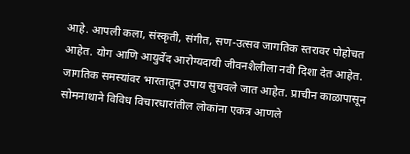आहे. आपली कला, संस्कृती, संगीत, सण-उत्सव जागतिक स्तरावर पोहोचत आहेत. योग आणि आयुर्वेद आरोग्यदायी जीवनशैलीला नवी दिशा देत आहेत. जागतिक समस्यांवर भारतातून उपाय सुचवले जात आहेत. प्राचीन काळापासून सोमनाथाने विविध विचारधारांतील लोकांना एकत्र आणले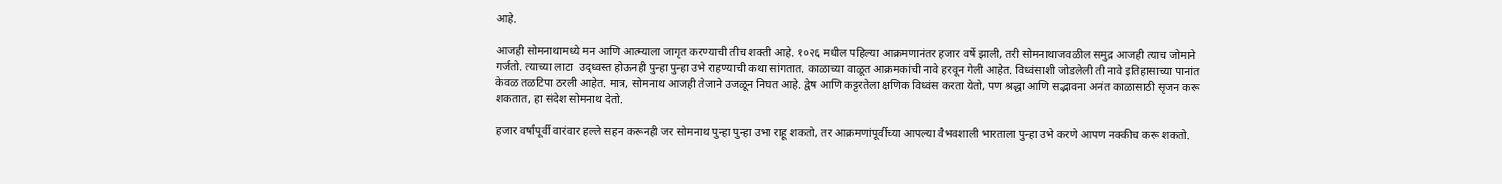आहे.

आजही सोमनाथामध्ये मन आणि आत्म्याला जागृत करण्याची तीच शक्ती आहे. १०२६ मधील पहिल्या आक्रमणानंतर हजार वर्षे झाली, तरी सोमनाथाजवळील समुद्र आजही त्याच जोमाने गर्जतो. त्याच्या लाटा  उद्ध्वस्त होऊनही पुन्हा पुन्हा उभे राहण्याची कथा सांगतात. काळाच्या वाळूत आक्रमकांची नावे हरवून गेली आहेत. विध्वंसाशी जोडलेली ती नावे इतिहासाच्या पानांत केवळ तळटिपा ठरली आहेत. मात्र, सोमनाथ आजही तेजाने उजळून निघत आहे. द्वेष आणि कट्टरतेला क्षणिक विध्वंस करता येतो, पण श्रद्धा आणि सद्भावना अनंत काळासाठी सृजन करू शकतात, हा संदेश सोमनाथ देतो.

हजार वर्षांपूर्वी वारंवार हल्ले सहन करूनही जर सोमनाथ पुन्हा पुन्हा उभा राहू शकतो, तर आक्रमणांपूर्वीच्या आपल्या वैभवशाली भारताला पुन्हा उभे करणे आपण नक्कीच करू शकतो.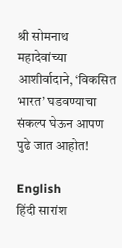श्री सोमनाथ महादेवांच्या आशीर्वादाने, ‘विकसित भारत’ घडवण्याचा संकल्प घेऊन आपण पुढे जात आहोत!

English
हिंदी सारांश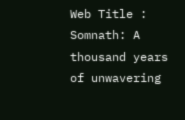Web Title : Somnath: A thousand years of unwavering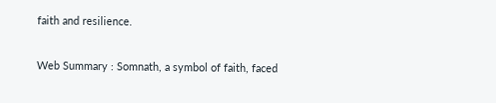faith and resilience.

Web Summary : Somnath, a symbol of faith, faced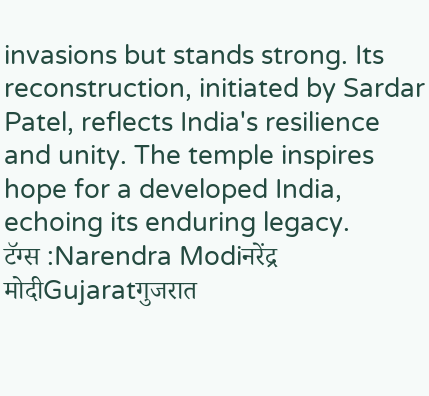invasions but stands strong. Its reconstruction, initiated by Sardar Patel, reflects India's resilience and unity. The temple inspires hope for a developed India, echoing its enduring legacy.
टॅग्स :Narendra Modiनरेंद्र मोदीGujaratगुजरात